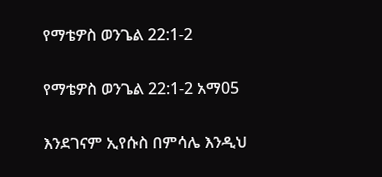የማቴዎስ ወንጌል 22:1-2

የማቴዎስ ወንጌል 22:1-2 አማ05

እንደገናም ኢየሱስ በምሳሌ እንዲህ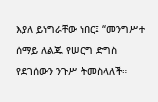እያለ ይነግራቸው ነበር፤ “መንግሥተ ሰማይ ለልጁ የሠርግ ድግስ የደገሰውን ንጉሥ ትመስላለች።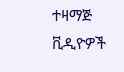ተዛማጅ ቪዲዮዎች